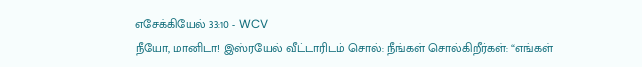எசேக்கியேல் 33:10 - WCV
நீயோ, மானிடா! இஸ்ரயேல் வீட்டாரிடம் சொல்: நீங்கள் சொல்கிறீர்கள்: “எங்கள்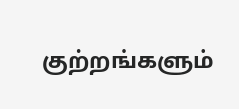குற்றங்களும்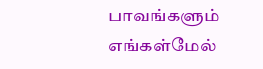பாவங்களும் எங்கள்மேல்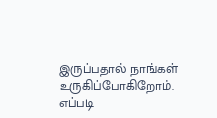இருப்பதால் நாங்கள் உருகிப்போகிறோம். எப்படி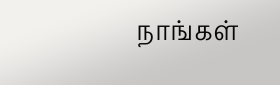நாங்கள்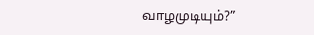வாழமுடியும்?”